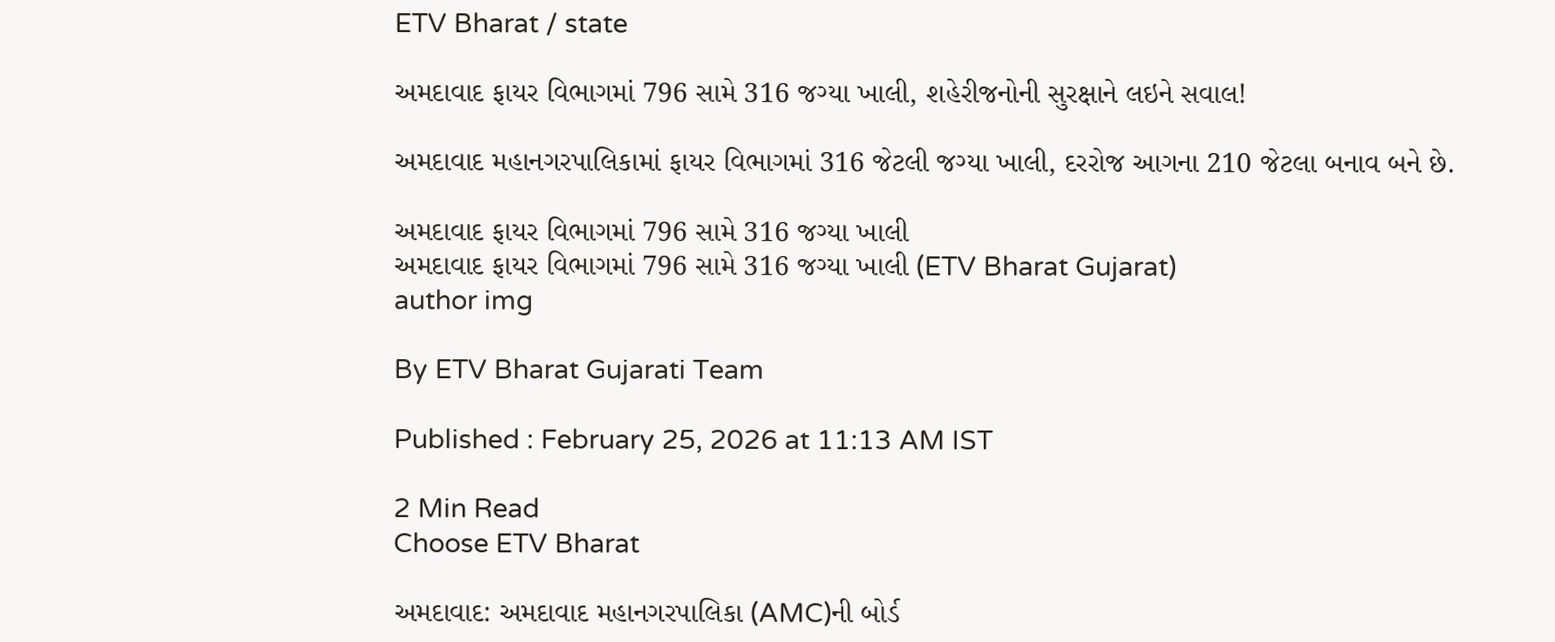ETV Bharat / state

અમદાવાદ ફાયર વિભાગમાં 796 સામે 316 જગ્યા ખાલી, શહેરીજનોની સુરક્ષાને લઇને સવાલ!

અમદાવાદ મહાનગરપાલિકામાં ફાયર વિભાગમાં 316 જેટલી જગ્યા ખાલી, દરરોજ આગના 210 જેટલા બનાવ બને છે.

અમદાવાદ ફાયર વિભાગમાં 796 સામે 316 જગ્યા ખાલી
અમદાવાદ ફાયર વિભાગમાં 796 સામે 316 જગ્યા ખાલી (ETV Bharat Gujarat)
author img

By ETV Bharat Gujarati Team

Published : February 25, 2026 at 11:13 AM IST

2 Min Read
Choose ETV Bharat

અમદાવાદ: અમદાવાદ મહાનગરપાલિકા (AMC)ની બોર્ડ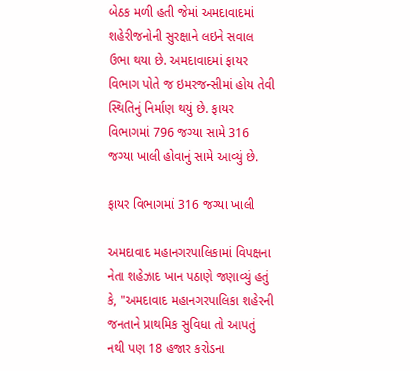બેઠક મળી હતી જેમાં અમદાવાદમાં શહેરીજનોની સુરક્ષાને લઇને સવાલ ઉભા થયા છે. અમદાવાદમાં ફાયર વિભાગ પોતે જ ઇમરજન્સીમાં હોય તેવી સ્થિતિનું નિર્માણ થયું છે. ફાયર વિભાગમાં 796 જગ્યા સામે 316 જગ્યા ખાલી હોવાનું સામે આવ્યું છે.

ફાયર વિભાગમાં 316 જગ્યા ખાલી

અમદાવાદ મહાનગરપાલિકામાં વિપક્ષના નેતા શહેઝાદ ખાન પઠાણે જણાવ્યું હતું કે, "અમદાવાદ મહાનગરપાલિકા શહેરની જનતાને પ્રાથમિક સુવિધા તો આપતું નથી પણ 18 હજાર કરોડના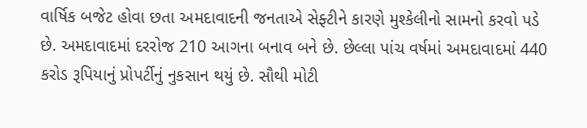વાર્ષિક બજેટ હોવા છતા અમદાવાદની જનતાએ સેફ્ટીને કારણે મુશ્કેલીનો સામનો કરવો પડે છે. અમદાવાદમાં દરરોજ 210 આગના બનાવ બને છે. છેલ્લા પાંચ વર્ષમાં અમદાવાદમાં 440 કરોડ રૂપિયાનું પ્રોપર્ટીનું નુકસાન થયું છે. સૌથી મોટી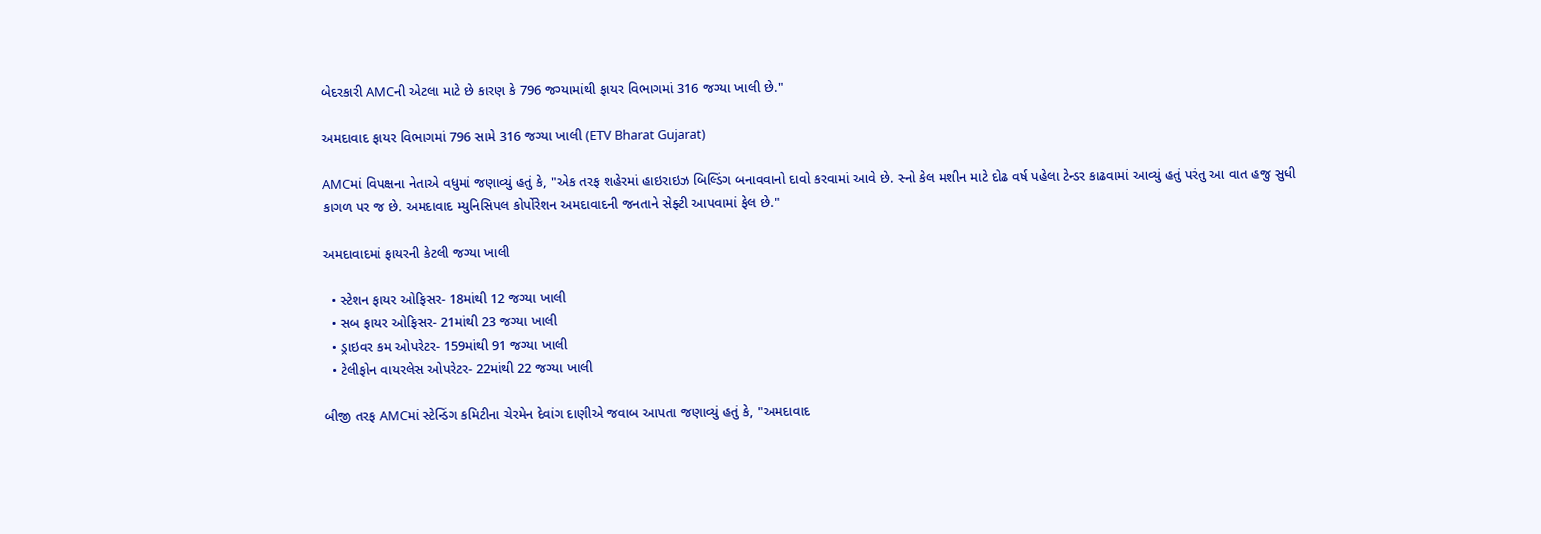બેદરકારી AMCની એટલા માટે છે કારણ કે 796 જગ્યામાંથી ફાયર વિભાગમાં 316 જગ્યા ખાલી છે."

અમદાવાદ ફાયર વિભાગમાં 796 સામે 316 જગ્યા ખાલી (ETV Bharat Gujarat)

AMCમાં વિપક્ષના નેતાએ વધુમાં જણાવ્યું હતું કે, "એક તરફ શહેરમાં હાઇરાઇઝ બિલ્ડિંગ બનાવવાનો દાવો કરવામાં આવે છે. સ્નો કેલ મશીન માટે દોઢ વર્ષ પહેલા ટેન્ડર કાઢવામાં આવ્યું હતું પરંતુ આ વાત હજુ સુધી કાગળ પર જ છે. અમદાવાદ મ્યુનિસિપલ કોર્પોરેશન અમદાવાદની જનતાને સેફ્ટી આપવામાં ફેલ છે."

અમદાવાદમાં ફાયરની કેટલી જગ્યા ખાલી

  • સ્ટેશન ફાયર ઓફિસર- 18માંથી 12 જગ્યા ખાલી
  • સબ ફાયર ઓફિસર- 21માંથી 23 જગ્યા ખાલી
  • ડ્રાઇવર કમ ઓપરેટર- 159માંથી 91 જગ્યા ખાલી
  • ટેલીફોન વાયરલેસ ઓપરેટર- 22માંથી 22 જગ્યા ખાલી

બીજી તરફ AMCમાં સ્ટેન્ડિંગ કમિટીના ચેરમેન દેવાંગ દાણીએ જવાબ આપતા જણાવ્યું હતું કે, "અમદાવાદ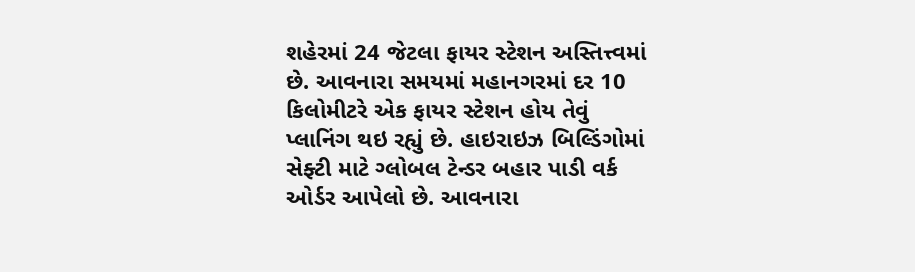શહેરમાં 24 જેટલા ફાયર સ્ટેશન અસ્તિત્ત્વમાં છે. આવનારા સમયમાં મહાનગરમાં દર 10 કિલોમીટરે એક ફાયર સ્ટેશન હોય તેવું પ્લાનિંગ થઇ રહ્યું છે. હાઇરાઇઝ બિલ્ડિંગોમાં સેફ્ટી માટે ગ્લોબલ ટેન્ડર બહાર પાડી વર્ક ઓર્ડર આપેલો છે. આવનારા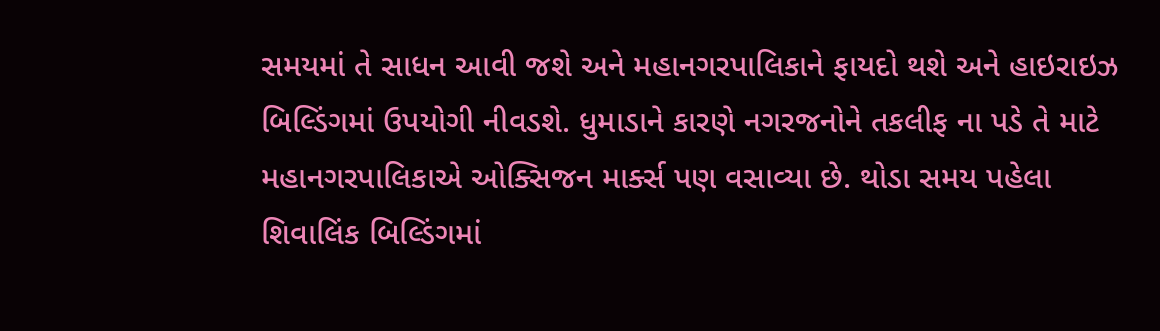સમયમાં તે સાધન આવી જશે અને મહાનગરપાલિકાને ફાયદો થશે અને હાઇરાઇઝ બિલ્ડિંગમાં ઉપયોગી નીવડશે. ધુમાડાને કારણે નગરજનોને તકલીફ ના પડે તે માટે મહાનગરપાલિકાએ ઓક્સિજન માર્ક્સ પણ વસાવ્યા છે. થોડા સમય પહેલા શિવાલિંક બિલ્ડિંગમાં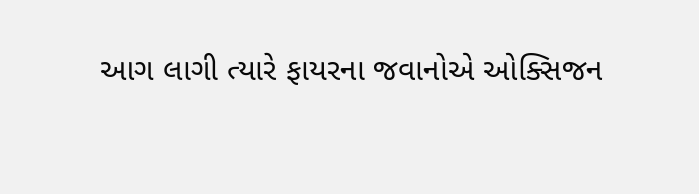આગ લાગી ત્યારે ફાયરના જવાનોએ ઓક્સિજન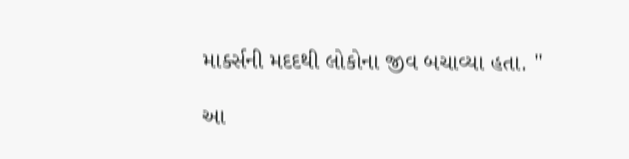માર્ક્સની મદદથી લોકોના જીવ બચાવ્યા હતા. "

આ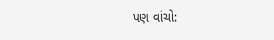પણ વાંચો: